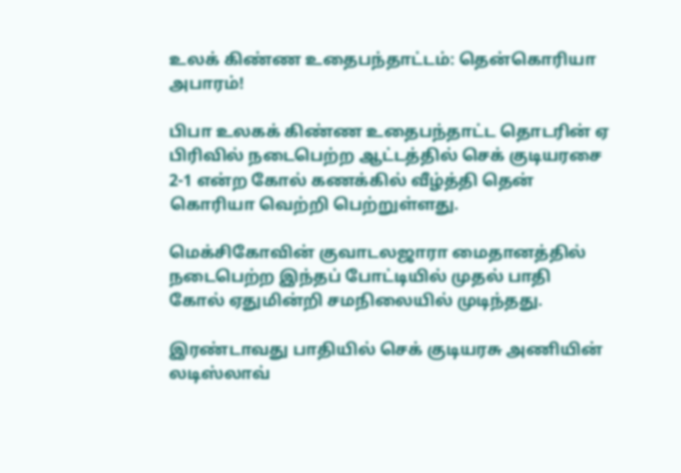உலக் கிண்ண உதைபந்தாட்டம்: தென்கொரியா அபாரம்!

பிபா உலகக் கிண்ண உதைபந்தாட்ட தொடரின் ஏ பிரிவில் நடைபெற்ற ஆட்டத்தில் செக் குடியரசை 2-1 என்ற கோல் கணக்கில் வீழ்த்தி தென் கொரியா வெற்றி பெற்றுள்ளது.

மெக்சிகோவின் குவாடலஜாரா மைதானத்தில் நடைபெற்ற இந்தப் போட்டியில் முதல் பாதி கோல் ஏதுமின்றி சமநிலையில் முடிந்தது.

இரண்டாவது பாதியில் செக் குடியரசு அணியின் லடிஸ்லாவ்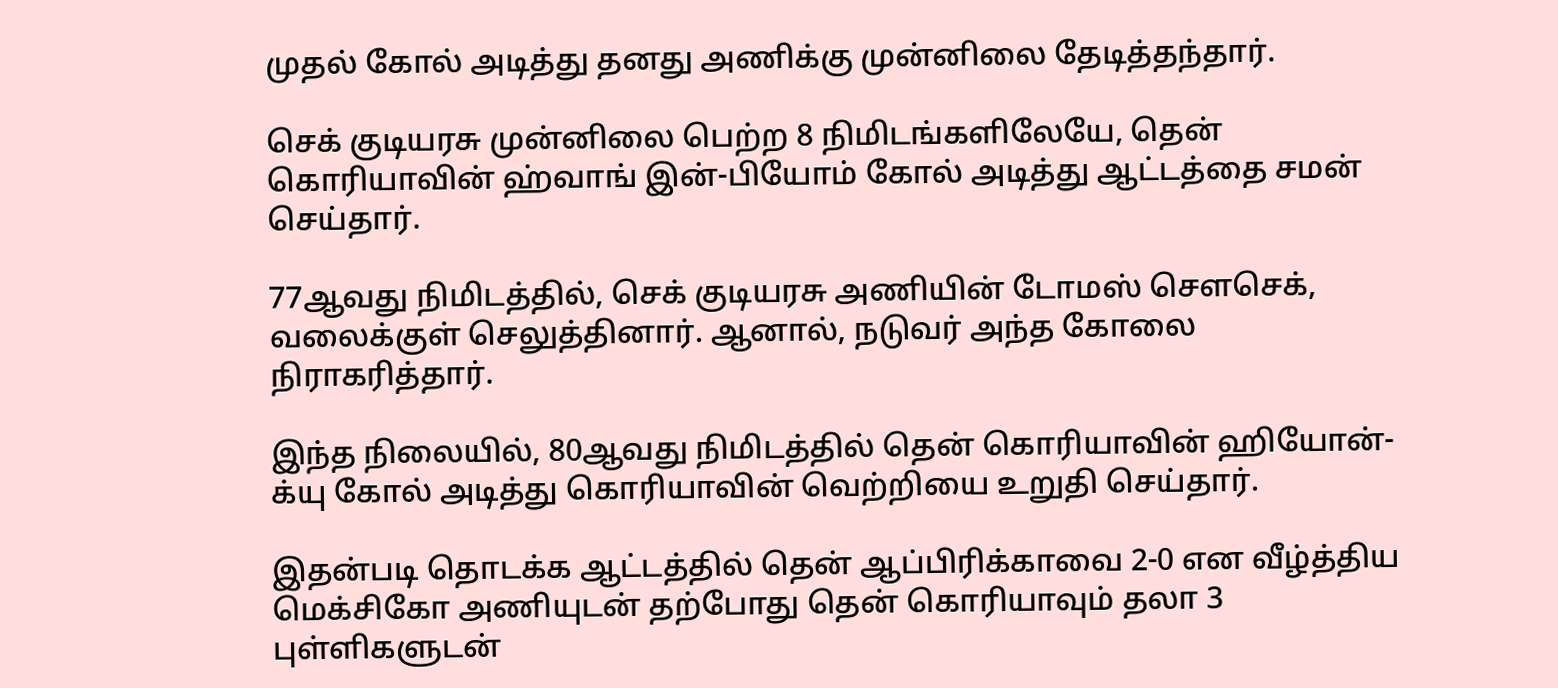முதல் கோல் அடித்து தனது அணிக்கு முன்னிலை தேடித்தந்தார்.

செக் குடியரசு முன்னிலை பெற்ற 8 நிமிடங்களிலேயே, தென் கொரியாவின் ஹ்வாங் இன்-பியோம் கோல் அடித்து ஆட்டத்தை சமன் செய்தார்.

77ஆவது நிமிடத்தில், செக் குடியரசு அணியின் டோமஸ் சௌசெக், வலைக்குள் செலுத்தினார். ஆனால், நடுவர் அந்த கோலை நிராகரித்தார்.

இந்த நிலையில், 80ஆவது நிமிடத்தில் தென் கொரியாவின் ஹியோன்-க்யு கோல் அடித்து கொரியாவின் வெற்றியை உறுதி செய்தார்.

இதன்படி தொடக்க ஆட்டத்தில் தென் ஆப்பிரிக்காவை 2-0 என வீழ்த்திய மெக்சிகோ அணியுடன் தற்போது தென் கொரியாவும் தலா 3 புள்ளிகளுடன்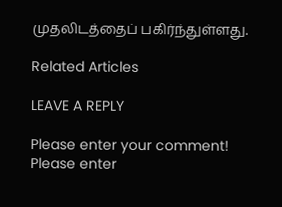முதலிடத்தைப் பகிர்ந்துள்ளது.

Related Articles

LEAVE A REPLY

Please enter your comment!
Please enter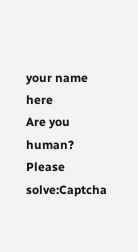your name here
Are you human? Please solve:Captcha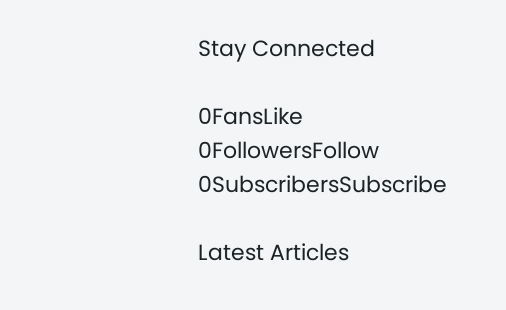Stay Connected

0FansLike
0FollowersFollow
0SubscribersSubscribe

Latest Articles